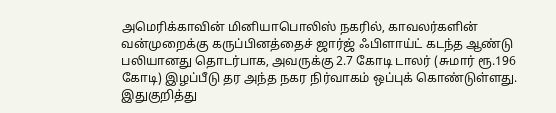அமெரிக்காவின் மினியாபொலிஸ் நகரில், காவலர்களின் வன்முறைக்கு கருப்பினத்தைச் ஜார்ஜ் ஃபிளாய்ட் கடந்த ஆண்டு பலியானது தொடர்பாக, அவருக்கு 2.7 கோடி டாலர் (சுமார் ரூ.196 கோடி) இழப்பீடு தர அந்த நகர நிர்வாகம் ஒப்புக் கொண்டுள்ளது.
இதுகுறித்து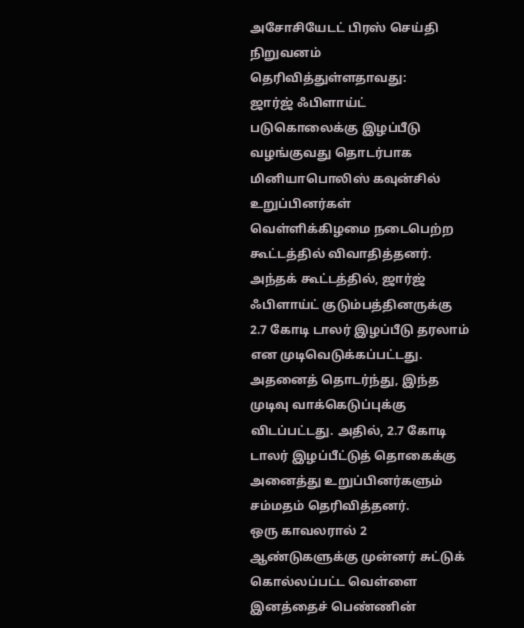அசோசியேடட் பிரஸ் செய்தி நிறுவனம் தெரிவித்துள்ளதாவது:
ஜார்ஜ் ஃபிளாய்ட் படுகொலைக்கு இழப்பீடு வழங்குவது தொடர்பாக மினியாபொலிஸ் கவுன்சில் உறுப்பினர்கள் வெள்ளிக்கிழமை நடைபெற்ற கூட்டத்தில் விவாதித்தனர்.
அந்தக் கூட்டத்தில், ஜார்ஜ் ஃபிளாய்ட் குடும்பத்தினருக்கு 2.7 கோடி டாலர் இழப்பீடு தரலாம் என முடிவெடுக்கப்பட்டது.
அதனைத் தொடர்ந்து, இந்த முடிவு வாக்கெடுப்புக்கு விடப்பட்டது. அதில், 2.7 கோடி டாலர் இழப்பீட்டுத் தொகைக்கு அனைத்து உறுப்பினர்களும் சம்மதம் தெரிவித்தனர்.
ஒரு காவலரால் 2 ஆண்டுகளுக்கு முன்னர் சுட்டுக் கொல்லப்பட்ட வெள்ளை இனத்தைச் பெண்ணின்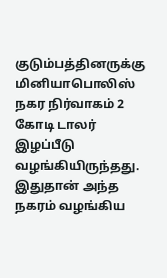குடும்பத்தினருக்கு மினியாபொலிஸ் நகர நிர்வாகம் 2 கோடி டாலர் இழப்பீடு வழங்கியிருந்தது. இதுதான் அந்த நகரம் வழங்கிய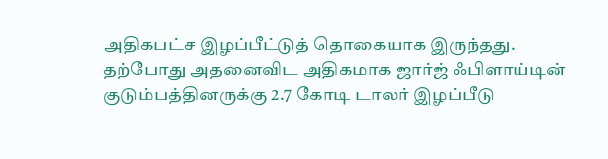அதிகபட்ச இழப்பீட்டுத் தொகையாக இருந்தது.
தற்போது அதனைவிட அதிகமாக ஜார்ஜ் ஃபிளாய்டின் குடும்பத்தினருக்கு 2.7 கோடி டாலர் இழப்பீடு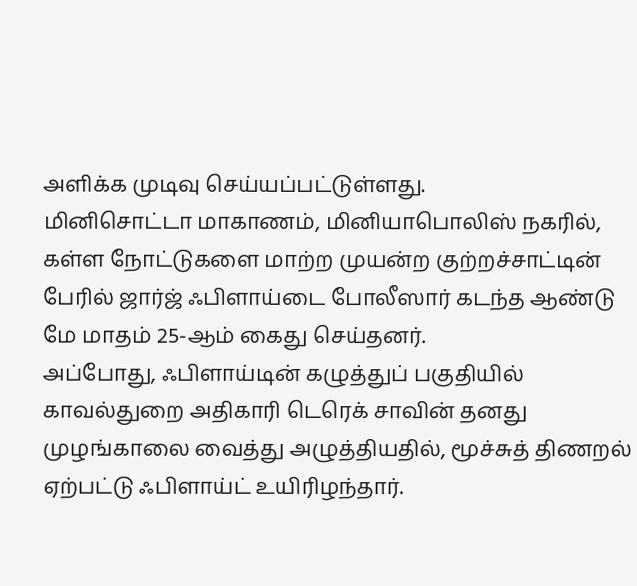அளிக்க முடிவு செய்யப்பட்டுள்ளது.
மினிசொட்டா மாகாணம், மினியாபொலிஸ் நகரில், கள்ள நோட்டுகளை மாற்ற முயன்ற குற்றச்சாட்டின் பேரில் ஜார்ஜ் ஃபிளாய்டை போலீஸார் கடந்த ஆண்டு மே மாதம் 25-ஆம் கைது செய்தனர்.
அப்போது, ஃபிளாய்டின் கழுத்துப் பகுதியில் காவல்துறை அதிகாரி டெரெக் சாவின் தனது முழங்காலை வைத்து அழுத்தியதில், மூச்சுத் திணறல் ஏற்பட்டு ஃபிளாய்ட் உயிரிழந்தார்.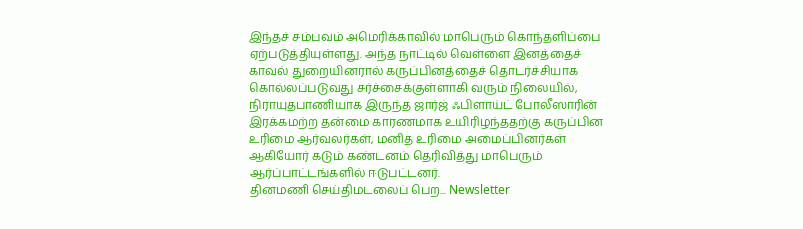இந்தச் சம்பவம் அமெரிக்காவில் மாபெரும் கொந்தளிப்பை ஏற்படுத்தியுள்ளது. அந்த நாட்டில் வெள்ளை இனத்தைச் காவல் துறையினரால் கருப்பினத்தைச் தொடர்ச்சியாக கொல்லப்படுவது சர்ச்சைக்குள்ளாகி வரும் நிலையில், நிராயுதபாணியாக இருந்த ஜார்ஜ் ஃபிளாய்ட் போலீஸாரின் இரக்கமற்ற தன்மை காரணமாக உயிரிழந்ததற்கு கருப்பின உரிமை ஆர்வலர்கள், மனித உரிமை அமைப்பினர்கள் ஆகியோர் கடும் கண்டனம் தெரிவித்து மாபெரும் ஆர்ப்பாட்டங்களில் ஈடுபட்டனர்.
தினமணி செய்திமடலைப் பெற... Newsletter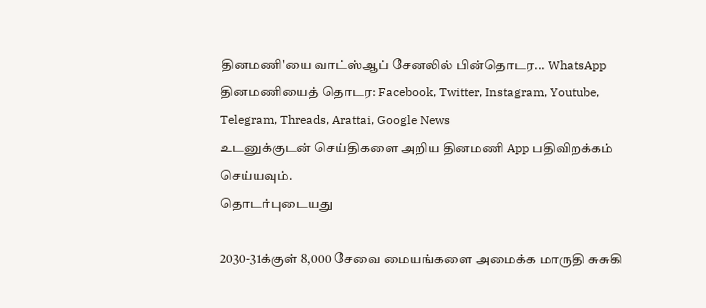தினமணி'யை வாட்ஸ்ஆப் சேனலில் பின்தொடர... WhatsApp
தினமணியைத் தொடர: Facebook, Twitter, Instagram, Youtube, Telegram, Threads, Arattai, Google News
உடனுக்குடன் செய்திகளை அறிய தினமணி App பதிவிறக்கம் செய்யவும்.
தொடர்புடையது

2030-31க்குள் 8,000 சேவை மையங்களை அமைக்க மாருதி சுசுகி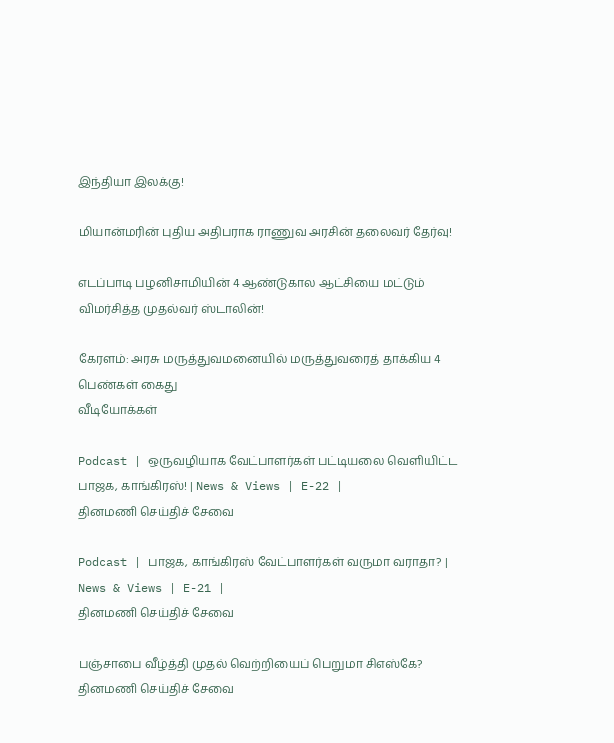இந்தியா இலக்கு!

மியான்மரின் புதிய அதிபராக ராணுவ அரசின் தலைவர் தேர்வு!

எடப்பாடி பழனிசாமியின் 4 ஆண்டுகால ஆட்சியை மட்டும் விமர்சித்த முதல்வர் ஸ்டாலின்!

கேரளம்: அரசு மருத்துவமனையில் மருத்துவரைத் தாக்கிய 4 பெண்கள் கைது
வீடியோக்கள்

Podcast | ஒருவழியாக வேட்பாளர்கள் பட்டியலை வெளியிட்ட பாஜக, காங்கிரஸ்! | News & Views | E-22 |
தினமணி செய்திச் சேவை

Podcast | பாஜக, காங்கிரஸ் வேட்பாளர்கள் வருமா வராதா? | News & Views | E-21 |
தினமணி செய்திச் சேவை

பஞ்சாபை வீழ்த்தி முதல் வெற்றியைப் பெறுமா சிஎஸ்கே?
தினமணி செய்திச் சேவை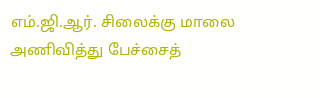எம்.ஜி.ஆர். சிலைக்கு மாலை அணிவித்து பேச்சைத்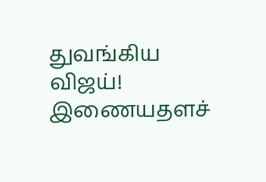துவங்கிய விஜய்!
இணையதளச்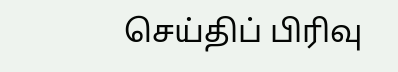செய்திப் பிரிவு